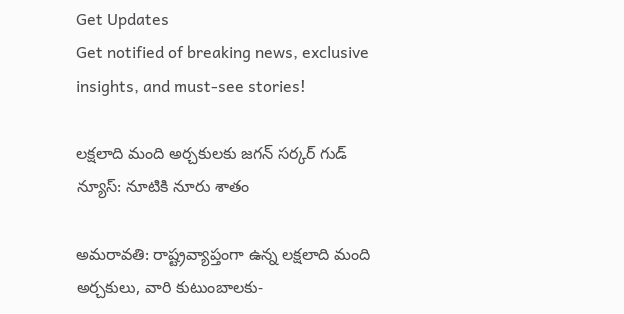Get Updates
Get notified of breaking news, exclusive insights, and must-see stories!

లక్షలాది మంది అర్చకులకు జగన్ సర్కర్ గుడ్ న్యూస్: నూటికి నూరు శాతం

అమరావతి: రాష్ట్రవ్యాప్తంగా ఉన్న లక్షలాది మంది అర్చకులు, వారి కుటుంబాలకు-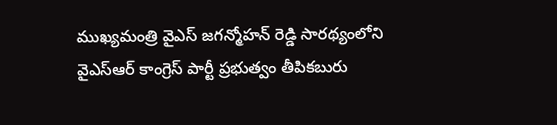ముఖ్యమంత్రి వైఎస్ జగన్మోహన్ రెడ్డి సారథ్యంలోని వైఎస్ఆర్ కాంగ్రెస్ పార్టీ ప్రభుత్వం తీపికబురు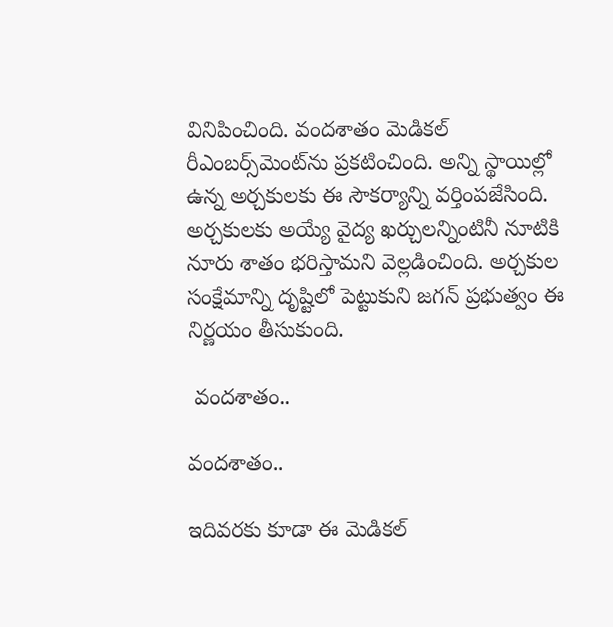వినిపించింది. వందశాతం మెడికల్ రీఎంబర్స్‌మెంట్‌ను ప్రకటించింది. అన్ని స్థాయిల్లో ఉన్న అర్చకులకు ఈ సౌకర్యాన్ని వర్తింపజేసింది. అర్చకులకు అయ్యే వైద్య ఖర్చులన్నింటినీ నూటికి నూరు శాతం భరిస్తామని వెల్లడించింది. అర్చకుల సంక్షేమాన్ని దృష్టిలో పెట్టుకుని జగన్ ప్రభుత్వం ఈ నిర్ణయం తీసుకుంది.

 వందశాతం..

వందశాతం..

ఇదివరకు కూడా ఈ మెడికల్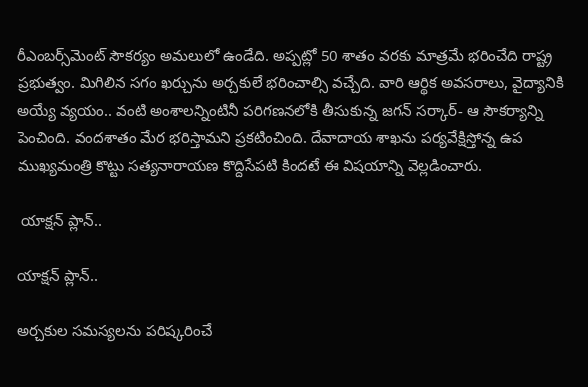రీఎంబర్స్‌మెంట్ సౌకర్యం అమలులో ఉండేది. అప్పట్లో 50 శాతం వరకు మాత్రమే భరించేది రాష్ట్ర ప్రభుత్వం. మిగిలిన సగం ఖర్చును అర్చకులే భరించాల్సి వచ్చేది. వారి ఆర్థిక అవసరాలు, వైద్యానికి అయ్యే వ్యయం.. వంటి అంశాలన్నింటినీ పరిగణనలోకి తీసుకున్న జగన్ సర్కార్- ఆ సౌకర్యాన్ని పెంచింది. వందశాతం మేర భరిస్తామని ప్రకటించింది. దేవాదాయ శాఖను పర్యవేక్షిస్తోన్న ఉప ముఖ్యమంత్రి కొట్టు సత్యనారాయణ కొద్దిసేపటి కిందటే ఈ విషయాన్ని వెల్లడించారు.

 యాక్షన్ ప్లాన్..

యాక్షన్ ప్లాన్..

అర్చకుల సమస్యలను పరిష్కరించే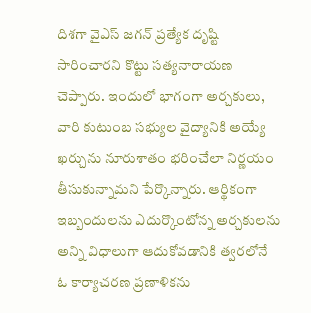దిశగా వైఎస్ జగన్ ప్రత్యేక దృష్టి సారించారని కొట్టు సత్యనారాయణ చెప్పారు. ఇందులో భాగంగా అర్చకులు, వారి కుటుంబ సభ్యుల వైద్యానికి అయ్యే ఖర్చును నూరుశాతం భరించేలా నిర్ణయం తీసుకున్నామని పేర్కొన్నారు. ఆర్థికంగా ఇబ్బందులను ఎదుర్కొంటోన్న అర్చకులను అన్ని విధాలుగా ఆదుకోవడానికి త్వరలోనే ఓ కార్యాచరణ ప్రణాళికను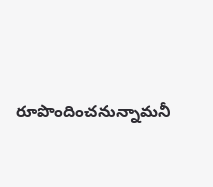రూపొందించనున్నామనీ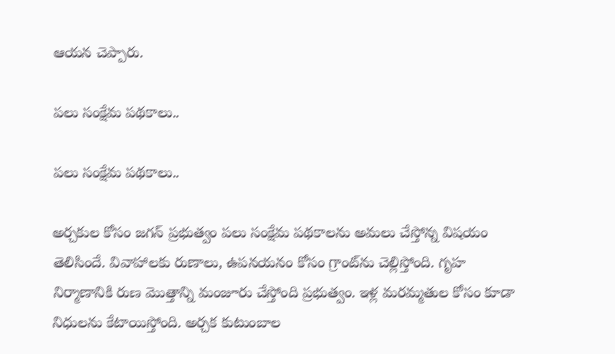ఆయన చెప్పారు.

పలు సంక్షేమ పథకాలు..

పలు సంక్షేమ పథకాలు..

అర్చకుల కోసం జగన్ ప్రభుత్వం పలు సంక్షేమ పథకాలను అమలు చేస్తోన్న విషయం తెలిసిందే. వివాహాలకు రుణాలు, ఉపనయనం కోసం గ్రాంట్‌‌ను చెల్లిస్తోంది. గృహ నిర్మాణానికి రుణ మొత్తాన్ని మంజూరు చేస్తోంది ప్రభుత్వం. ఇళ్ల మరమ్మతుల కోసం కూడా నిధులను కేటాయిస్తోంది. అర్చక కుటుంబాల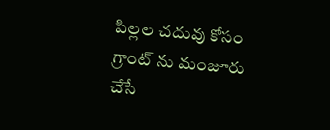పిల్లల చదువు కోసం గ్రాంట్ ను మంజూరు చేసే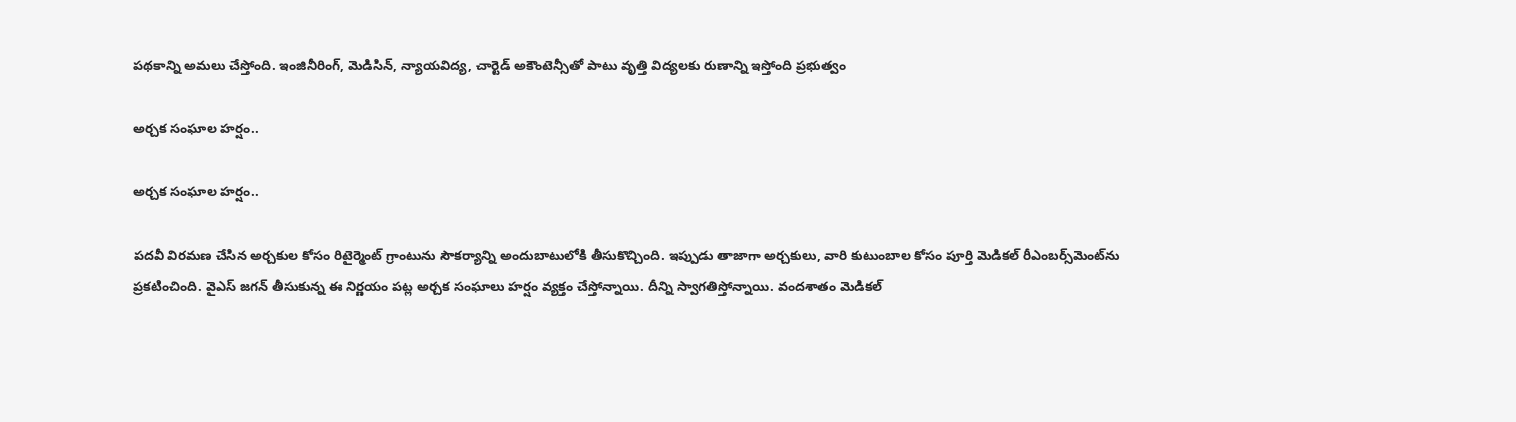పథకాన్ని అమలు చేస్తోంది. ఇంజినీరింగ్, మెడిసిన్, న్యాయవిద్య, చార్టెడ్‌ అకౌంటెన్సీతో పాటు వృత్తి విద్యలకు రుణాన్ని ఇస్తోంది ప్రభుత్వం

అర్చక సంఘాల హర్షం..

అర్చక సంఘాల హర్షం..

పదవీ విరమణ చేసిన అర్చకుల కోసం రిటైర్మెంట్‌ గ్రాంటును సౌకర్యాన్ని అందుబాటులోకి తీసుకొచ్చింది. ఇప్పుడు తాజాగా అర్చకులు, వారి కుటుంబాల కోసం పూర్తి మెడికల్ రీఎంబర్స్‌మెంట్‌ను ప్రకటించింది. వైఎస్ జగన్ తీసుకున్న ఈ నిర్ణయం పట్ల అర్చక సంఘాలు హర్షం వ్యక్తం చేస్తోన్నాయి. దీన్ని స్వాగతిస్తోన్నాయి. వందశాతం మెడికల్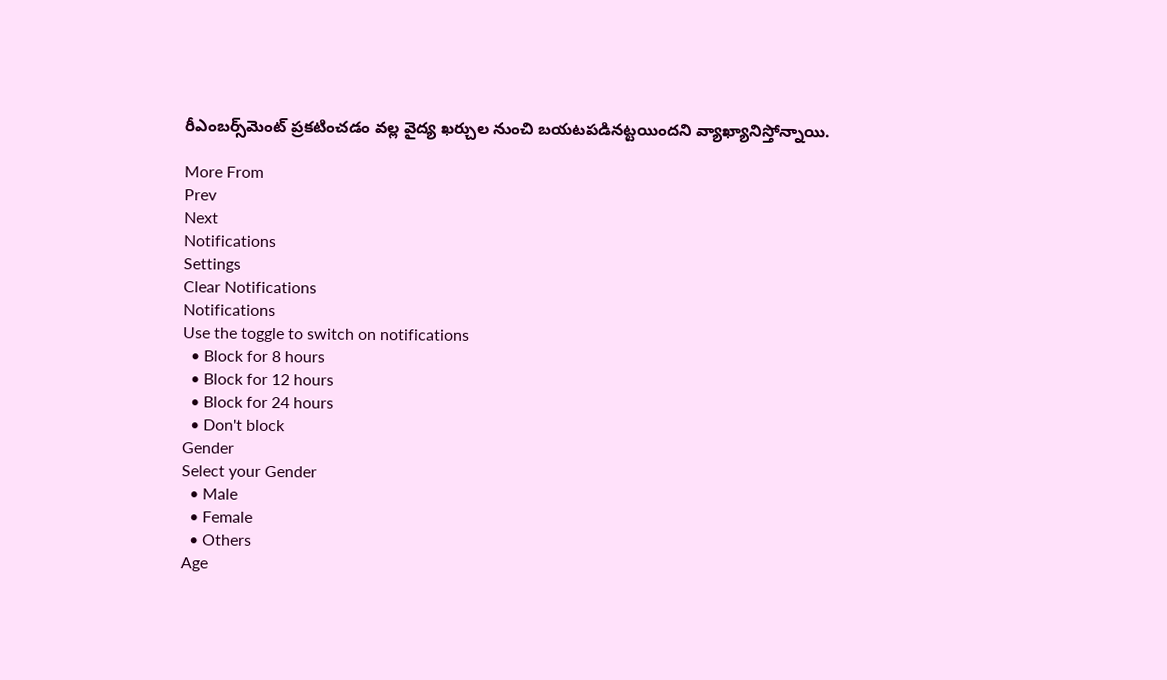రీఎంబర్స్‌మెంట్ ప్రకటించడం వల్ల వైద్య ఖర్చుల నుంచి బయటపడినట్టయిందని వ్యాఖ్యానిస్తోన్నాయి.

More From
Prev
Next
Notifications
Settings
Clear Notifications
Notifications
Use the toggle to switch on notifications
  • Block for 8 hours
  • Block for 12 hours
  • Block for 24 hours
  • Don't block
Gender
Select your Gender
  • Male
  • Female
  • Others
Age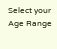Select your Age Range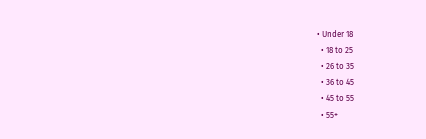• Under 18
  • 18 to 25
  • 26 to 35
  • 36 to 45
  • 45 to 55
  • 55+